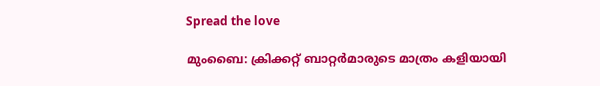Spread the love

മുംബൈ: ക്രിക്കറ്റ് ബാറ്റർമാരുടെ മാത്രം കളിയായി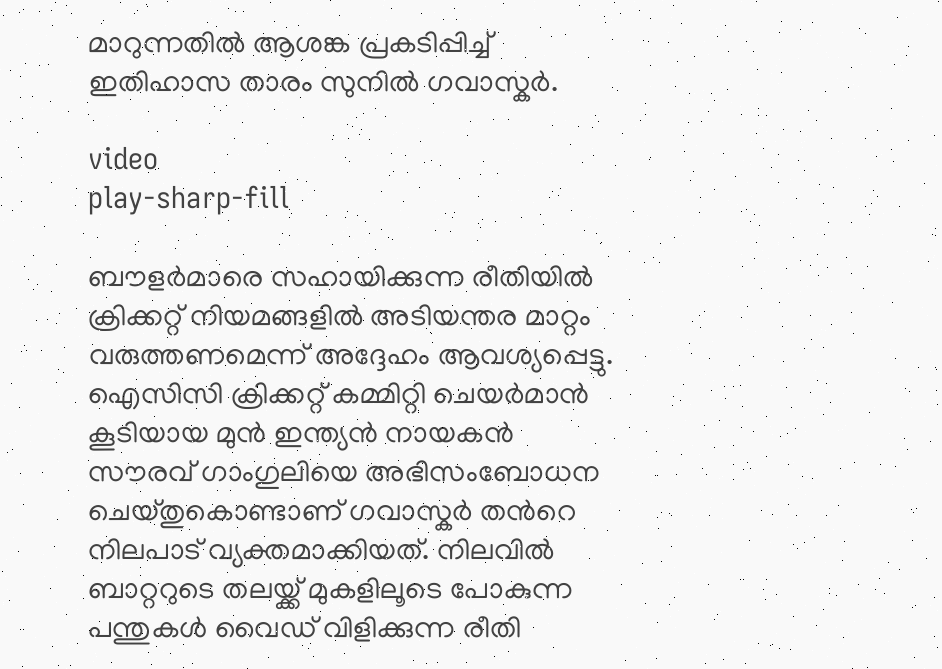മാറുന്നതില്‍ ആശങ്ക പ്രകടിപ്പിച്ച്‌ ഇതിഹാസ താരം സുനില്‍ ഗവാസ്കർ.

video
play-sharp-fill

ബൗളർമാരെ സഹായിക്കുന്ന രീതിയില്‍ ക്രിക്കറ്റ് നിയമങ്ങളില്‍ അടിയന്തര മാറ്റം വരുത്തണമെന്ന് അദ്ദേഹം ആവശ്യപ്പെട്ടു. ഐസിസി ക്രിക്കറ്റ് കമ്മിറ്റി ചെയർമാൻ കൂടിയായ മുന്‍ ഇന്ത്യൻ നായകന്‍ സൗരവ് ഗാംഗുലിയെ അഭിസംബോധന ചെയ്തുകൊണ്ടാണ് ഗവാസ്കർ തന്‍റെ നിലപാട് വ്യക്തമാക്കിയത്. നിലവില്‍ ബാറ്ററുടെ തലയ്ക്ക് മുകളിലൂടെ പോകുന്ന പന്തുകള്‍ വൈഡ് വിളിക്കുന്ന രീതി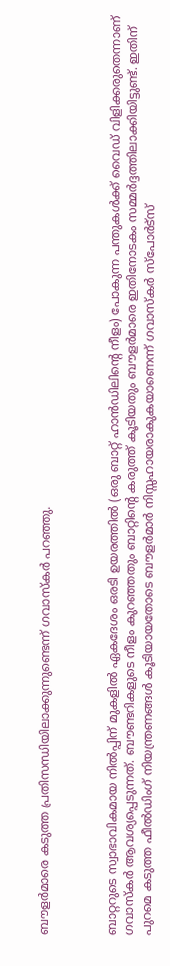ബൗളർമാരെ കടുത്ത പ്രതിസന്ധിയിലാക്കുന്നുണ്ടെന്ന് ഗവാസ്കർ പറഞ്ഞു.



ബാറ്ററുടെ സ്വാഭാവികമായ നില്‍പ്പിന് മുകളില്‍ ഏകദേശം ഒരടി ഉയരത്തില്‍ (ഒരു ബാറ്റ് ഹാൻഡിലിന്‍റെ നീളം) പോകുന്ന പന്തുകള്‍ക്ക് വൈഡ് വിളിക്കരുതെന്നാണ് ഗവാസ്കര്‍ ആവശ്യപ്പെടുന്നത്. ബൗണ്ടറികളുടെ നീളം കുറഞ്ഞതും ബാറ്റിന്‍റെ കരുത്ത് കൂടിയതും ബൗളർമാരെ ഇതിനോടകം സമ്മർദ്ദത്തിലാക്കിയിട്ടുണ്ട്. ഇതിന് പുറമെ കടുത്ത ഫീല്‍ഡിംഗ് നിയന്ത്രണങ്ങള്‍ കൂടിയായതോടെ ബൗളർമാർ നിസ്സഹായരാകുകയാണെന്ന് ഗവാസ്കർ സ്പോർട്സ്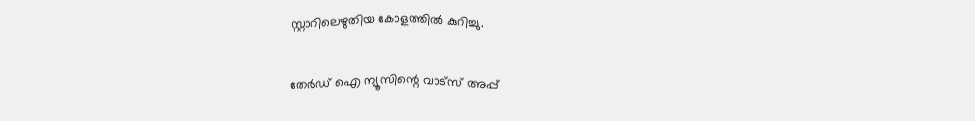സ്റ്റാറിലെഴുതിയ കോളത്തില്‍ കുറിച്ചു.

തേർഡ് ഐ ന്യൂസിന്റെ വാട്സ് അപ്പ്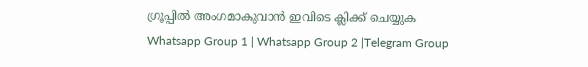ഗ്രൂപ്പിൽ അംഗമാകുവാൻ ഇവിടെ ക്ലിക്ക് ചെയ്യുക
Whatsapp Group 1 | Whatsapp Group 2 |Telegram Group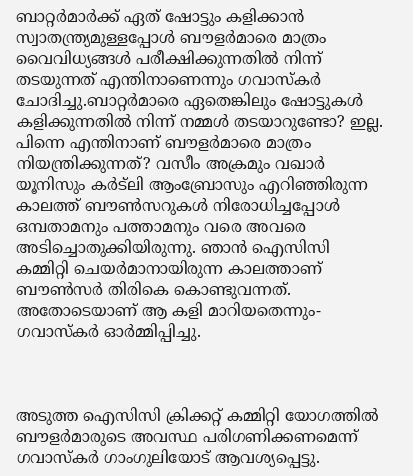ബാറ്റർമാർക്ക് ഏത് ഷോട്ടും കളിക്കാൻ സ്വാതന്ത്ര്യമുള്ളപ്പോള്‍ ബൗളർമാരെ മാത്രം വൈവിധ്യങ്ങള്‍ പരീക്ഷിക്കുന്നതില്‍ നിന്ന് തടയുന്നത് എന്തിനാണെന്നും ഗവാസ്കര്‍ ചോദിച്ചു.ബാറ്റർമാരെ ഏതെങ്കിലും ഷോട്ടുകള്‍ കളിക്കുന്നതില്‍ നിന്ന് നമ്മള്‍ തടയാറുണ്ടോ? ഇല്ല. പിന്നെ എന്തിനാണ് ബൗളർമാരെ മാത്രം നിയന്ത്രിക്കുന്നത്? വസീം അക്രമും വഖാർ യൂനിസും കർട്‌ലി ആംബ്രോസും എറിഞ്ഞിരുന്ന കാലത്ത് ബൗണ്‍സറുകള്‍ നിരോധിച്ചപ്പോള്‍ ഒമ്പതാമനും പത്താമനും വരെ അവരെ അടിച്ചൊതുക്കിയിരുന്നു. ഞാൻ ഐസിസി കമ്മിറ്റി ചെയർമാനായിരുന്ന കാലത്താണ് ബൗണ്‍സർ തിരികെ കൊണ്ടുവന്നത്. അതോടെയാണ് ആ കളി മാറിയതെന്നും- ഗവാസ്കർ ഓർമ്മിപ്പിച്ചു.



അടുത്ത ഐസിസി ക്രിക്കറ്റ് കമ്മിറ്റി യോഗത്തില്‍ ബൗളർമാരുടെ അവസ്ഥ പരിഗണിക്കണമെന്ന് ഗവാസ്കർ ഗാംഗുലിയോട് ആവശ്യപ്പെട്ടു.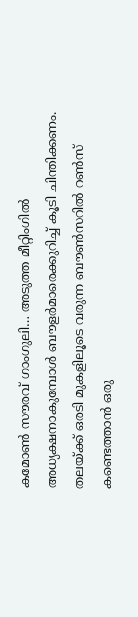കമോണ്‍ സൗരവ് ഗാംഗുലി… അടുത്ത മീറ്റിംഗില്‍ അധ്യക്ഷനാകുമ്പോള്‍ ബൗളർമാരെക്കുറിച്ച്‌ കൂടി ചിന്തിക്കണം. തലയ്ക്ക് ഒരടി മുകളിലൂടെ വരുന്ന ബൗണ്‍സറില്‍ റണ്‍സ് കണ്ടെത്താൻ ഒരു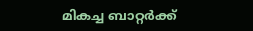മികച്ച ബാറ്റർക്ക്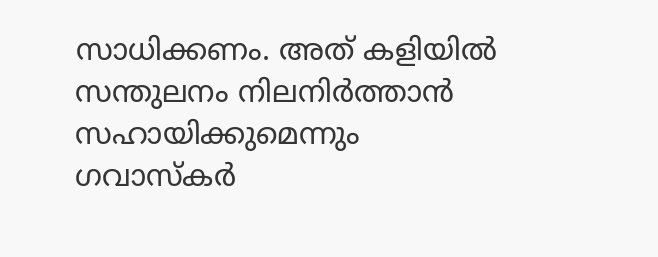സാധിക്കണം. അത് കളിയില്‍ സന്തുലനം നിലനിർത്താൻ സഹായിക്കുമെന്നും ഗവാസ്കര്‍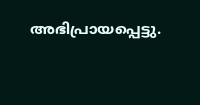അഭിപ്രായപ്പെട്ടു.